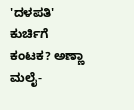'ದಳಪತಿ' ಕುರ್ಚಿಗೆ ಕಂಟಕ? ಅಣ್ಣಾ ಮಲೈ-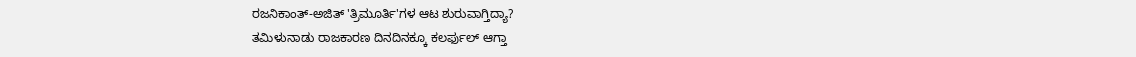ರಜನಿಕಾಂತ್-ಅಜಿತ್ 'ತ್ರಿಮೂರ್ತಿ'ಗಳ ಆಟ ಶುರುವಾಗ್ತಿದ್ಯಾ?
ತಮಿಳುನಾಡು ರಾಜಕಾರಣ ದಿನದಿನಕ್ಕೂ ಕಲರ್ಫುಲ್ ಆಗ್ತಾ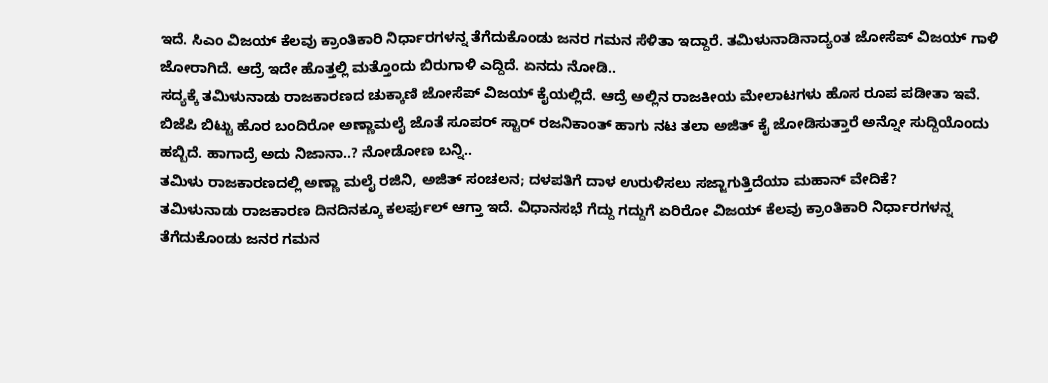ಇದೆ. ಸಿಎಂ ವಿಜಯ್ ಕೆಲವು ಕ್ರಾಂತಿಕಾರಿ ನಿರ್ಧಾರಗಳನ್ನ ತೆಗೆದುಕೊಂಡು ಜನರ ಗಮನ ಸೆಳಿತಾ ಇದ್ದಾರೆ. ತಮಿಳುನಾಡಿನಾದ್ಯಂತ ಜೋಸೆಪ್ ವಿಜಯ್ ಗಾಳಿ ಜೋರಾಗಿದೆ. ಆದ್ರೆ ಇದೇ ಹೊತ್ತಲ್ಲಿ ಮತ್ತೊಂದು ಬಿರುಗಾಳಿ ಎದ್ದಿದೆ. ಏನದು ನೋಡಿ..
ಸದ್ಯಕ್ಕೆ ತಮಿಳುನಾಡು ರಾಜಕಾರಣದ ಚುಕ್ಕಾಣಿ ಜೋಸೆಪ್ ವಿಜಯ್ ಕೈಯಲ್ಲಿದೆ. ಆದ್ರೆ ಅಲ್ಲಿನ ರಾಜಕೀಯ ಮೇಲಾಟಗಳು ಹೊಸ ರೂಪ ಪಡೀತಾ ಇವೆ. ಬಿಜೆಪಿ ಬಿಟ್ಟು ಹೊರ ಬಂದಿರೋ ಅಣ್ಣಾಮಲೈ ಜೊತೆ ಸೂಪರ್ ಸ್ಟಾರ್ ರಜನಿಕಾಂತ್ ಹಾಗು ನಟ ತಲಾ ಅಜಿತ್ ಕೈ ಜೋಡಿಸುತ್ತಾರೆ ಅನ್ನೋ ಸುದ್ದಿಯೊಂದು ಹಬ್ಬಿದೆ. ಹಾಗಾದ್ರೆ ಅದು ನಿಜಾನಾ..? ನೋಡೋಣ ಬನ್ನಿ..
ತಮಿಳು ರಾಜಕಾರಣದಲ್ಲಿ ಅಣ್ಣಾ ಮಲೈ ರಜಿನಿ, ಅಜಿತ್ ಸಂಚಲನ; ದಳಪತಿಗೆ ದಾಳ ಉರುಳಿಸಲು ಸಜ್ಜಾಗುತ್ತಿದೆಯಾ ಮಹಾನ್ ವೇದಿಕೆ?
ತಮಿಳುನಾಡು ರಾಜಕಾರಣ ದಿನದಿನಕ್ಕೂ ಕಲರ್ಫುಲ್ ಆಗ್ತಾ ಇದೆ. ವಿಧಾನಸಭೆ ಗೆದ್ದು ಗದ್ದುಗೆ ಏರಿರೋ ವಿಜಯ್ ಕೆಲವು ಕ್ರಾಂತಿಕಾರಿ ನಿರ್ಧಾರಗಳನ್ನ ತೆಗೆದುಕೊಂಡು ಜನರ ಗಮನ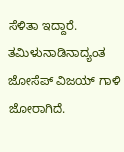ಸೆಳಿತಾ ಇದ್ದಾರೆ. ತಮಿಳುನಾಡಿನಾದ್ಯಂತ ಜೋಸೆಪ್ ವಿಜಯ್ ಗಾಳಿ ಜೋರಾಗಿದೆ.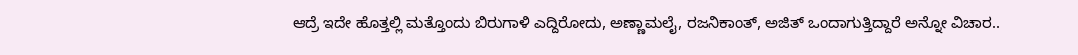ಆದ್ರೆ ಇದೇ ಹೊತ್ತಲ್ಲಿ ಮತ್ತೊಂದು ಬಿರುಗಾಳಿ ಎದ್ದಿರೋದು, ಅಣ್ಣಾಮಲೈ, ರಜನಿಕಾಂತ್, ಅಜಿತ್ ಒಂದಾಗುತ್ತಿದ್ದಾರೆ ಅನ್ನೋ ವಿಚಾರ..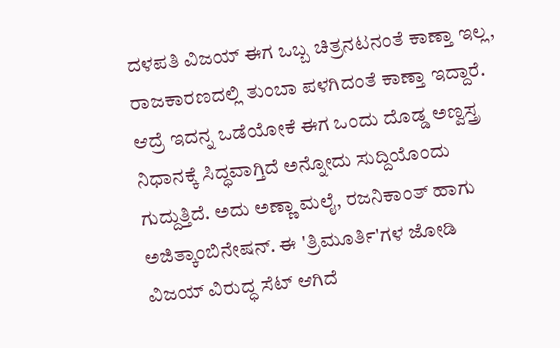ದಳಪತಿ ವಿಜಯ್ ಈಗ ಒಬ್ಬ ಚಿತ್ರನಟನಂತೆ ಕಾಣ್ತಾ ಇಲ್ಲ, ರಾಜಕಾರಣದಲ್ಲಿ ತುಂಬಾ ಪಳಗಿದಂತೆ ಕಾಣ್ತಾ ಇದ್ದಾರೆ. ಆದ್ರೆ ಇದನ್ನ ಒಡೆಯೋಕೆ ಈಗ ಒಂದು ದೊಡ್ಡ ಅಣ್ವಸ್ತ್ರ ನಿಧಾನಕ್ಕೆ ಸಿದ್ಧವಾಗ್ತಿದೆ ಅನ್ನೋದು ಸುದ್ದಿಯೊಂದು ಗುದ್ದುತ್ತಿದೆ. ಅದು ಅಣ್ಣಾ ಮಲೈ, ರಜನಿಕಾಂತ್ ಹಾಗು ಅಜಿತ್ಕಾಂಬಿನೇಷನ್. ಈ 'ತ್ರಿಮೂರ್ತಿ'ಗಳ ಜೋಡಿ ವಿಜಯ್ ವಿರುದ್ಧ ಸೆಟ್ ಆಗಿದೆ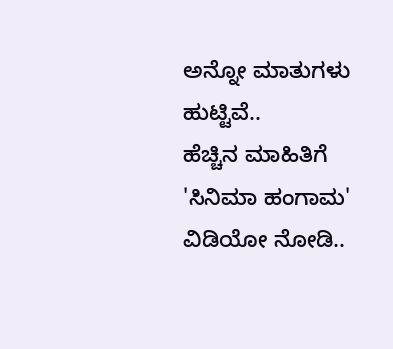ಅನ್ನೋ ಮಾತುಗಳು ಹುಟ್ಟಿವೆ..
ಹೆಚ್ಚಿನ ಮಾಹಿತಿಗೆ 'ಸಿನಿಮಾ ಹಂಗಾಮ' ವಿಡಿಯೋ ನೋಡಿ..